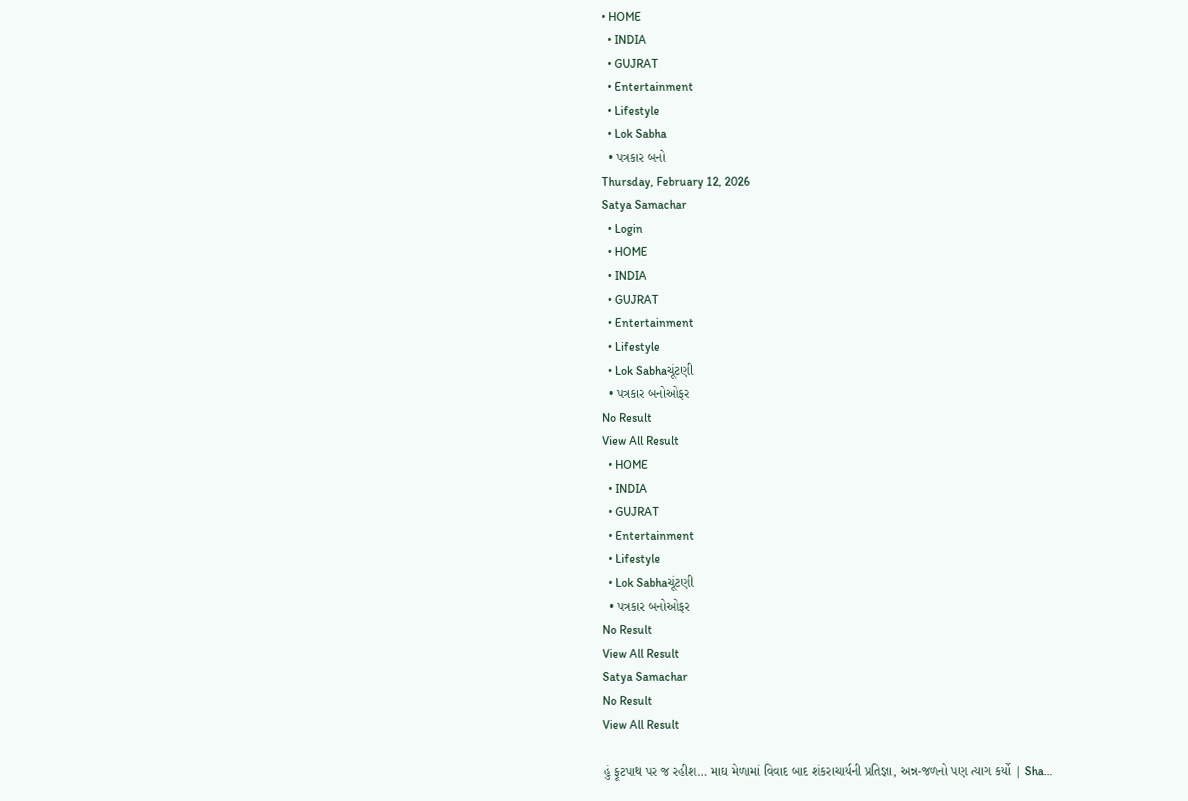• HOME
  • INDIA
  • GUJRAT
  • Entertainment
  • Lifestyle
  • Lok Sabha
  • પત્રકાર બનો
Thursday, February 12, 2026
Satya Samachar
  • Login
  • HOME
  • INDIA
  • GUJRAT
  • Entertainment
  • Lifestyle
  • Lok Sabhaચૂંટણી
  • પત્રકાર બનોઓફર
No Result
View All Result
  • HOME
  • INDIA
  • GUJRAT
  • Entertainment
  • Lifestyle
  • Lok Sabhaચૂંટણી
  • પત્રકાર બનોઓફર
No Result
View All Result
Satya Samachar
No Result
View All Result

હું ફૂટપાથ પર જ રહીશ… માઘ મેળામાં વિવાદ બાદ શંકરાચાર્યની પ્રતિજ્ઞા, અન્ન-જળનો પણ ત્યાગ કર્યો | Sha…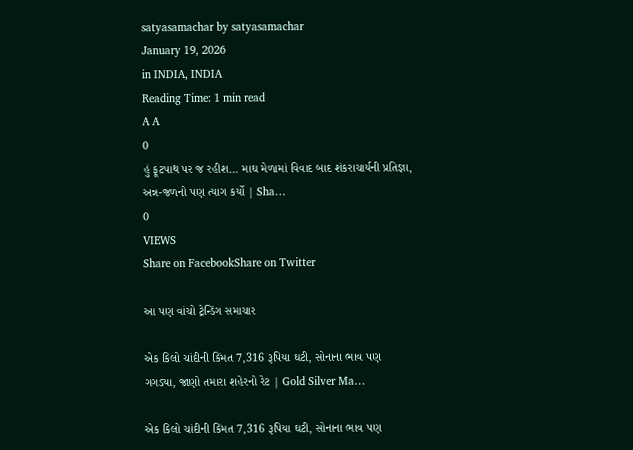satyasamachar by satyasamachar
January 19, 2026
in INDIA, INDIA
Reading Time: 1 min read
A A
0
હું ફૂટપાથ પર જ રહીશ… માઘ મેળામાં વિવાદ બાદ શંકરાચાર્યની પ્રતિજ્ઞા, અન્ન-જળનો પણ ત્યાગ કર્યો | Sha…
0
VIEWS
Share on FacebookShare on Twitter

આ પણ વાંચો ટ્રેન્ડિંગ સમાચાર

એક કિલો ચાંદીની કિંમત 7,316 રૂપિયા ઘટી, સોનાના ભાવ પણ ગગડ્યા, જાણો તમારા શહેરનો રેટ | Gold Silver Ma…

એક કિલો ચાંદીની કિંમત 7,316 રૂપિયા ઘટી, સોનાના ભાવ પણ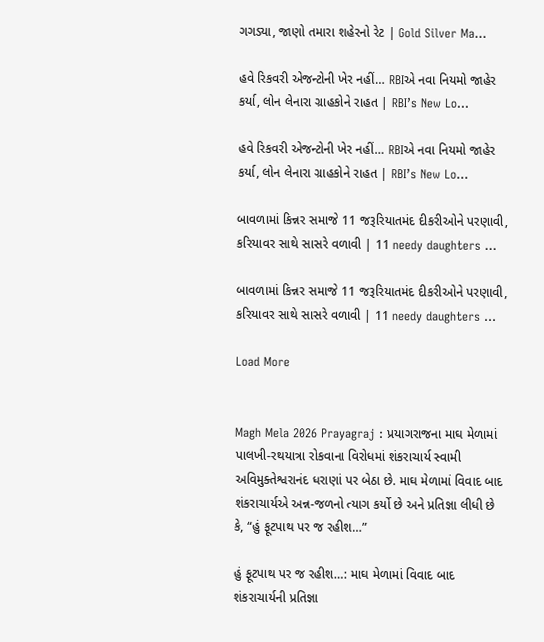ગગડ્યા, જાણો તમારા શહેરનો રેટ | Gold Silver Ma…

હવે રિકવરી એજન્ટોની ખેર નહીં… RBIએ નવા નિયમો જાહેર કર્યા, લોન લેનારા ગ્રાહકોને રાહત | RBI’s New Lo…

હવે રિકવરી એજન્ટોની ખેર નહીં… RBIએ નવા નિયમો જાહેર કર્યા, લોન લેનારા ગ્રાહકોને રાહત | RBI’s New Lo…

બાવળામાં કિન્નર સમાજે 11 જરૂરિયાતમંદ દીકરીઓને પરણાવી, કરિયાવર સાથે સાસરે વળાવી | 11 needy daughters …

બાવળામાં કિન્નર સમાજે 11 જરૂરિયાતમંદ દીકરીઓને પરણાવી, કરિયાવર સાથે સાસરે વળાવી | 11 needy daughters …

Load More


Magh Mela 2026 Prayagraj : પ્રયાગરાજના માઘ મેળામાં પાલખી-રથયાત્રા રોકવાના વિરોધમાં શંકરાચાર્ય સ્વામી અવિમુક્તેશ્વરાનંદ ધરાણાં પર બેઠા છે. માઘ મેળામાં વિવાદ બાદ શંકરાચાર્યએ અન્ન-જળનો ત્યાગ કર્યો છે અને પ્રતિજ્ઞા લીધી છે કે, “હું ફૂટપાથ પર જ રહીશ…”

હું ફૂટપાથ પર જ રહીશ…: માઘ મેળામાં વિવાદ બાદ શંકરાચાર્યની પ્રતિજ્ઞા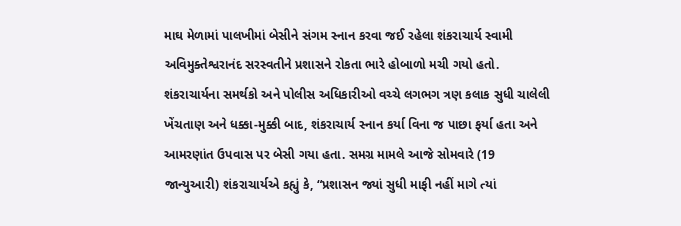માઘ મેળામાં પાલખીમાં બેસીને સંગમ સ્નાન કરવા જઈ રહેલા શંકરાચાર્ય સ્વામી અવિમુક્તેશ્વરાનંદ સરસ્વતીને પ્રશાસને રોકતા ભારે હોબાળો મચી ગયો હતો. શંકરાચાર્યના સમર્થકો અને પોલીસ અધિકારીઓ વચ્ચે લગભગ ત્રણ કલાક સુધી ચાલેલી ખેંચતાણ અને ધક્કા-મુક્કી બાદ, શંકરાચાર્ય સ્નાન કર્યા વિના જ પાછા ફર્યા હતા અને આમરણાંત ઉપવાસ પર બેસી ગયા હતા. સમગ્ર મામલે આજે સોમવારે (19 જાન્યુઆરી) શંકરાચાર્યએ કહ્યું કે, “પ્રશાસન જ્યાં સુધી માફી નહીં માગે ત્યાં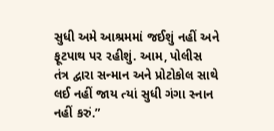સુધી અમે આશ્રમમાં જઈશું નહીં અને ફૂટપાથ પર રહીશું. આમ, પોલીસ તંત્ર દ્વારા સન્માન અને પ્રોટોકોલ સાથે લઈ નહીં જાય ત્યાં સુધી ગંગા સ્નાન નહીં કરું.”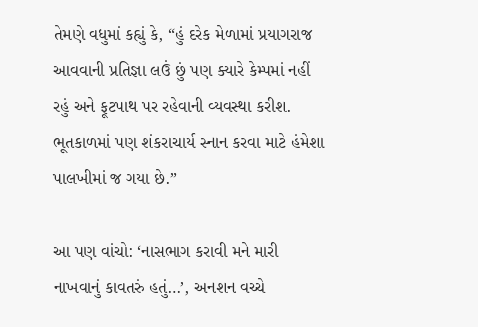તેમણે વધુમાં કહ્યું કે, “હું દરેક મેળામાં પ્રયાગરાજ આવવાની પ્રતિજ્ઞા લઉં છું પણ ક્યારે કેમ્પમાં નહીં રહું અને ફૂટપાથ પર રહેવાની વ્યવસ્થા કરીશ. ભૂતકાળમાં પણ શંકરાચાર્ય સ્નાન કરવા માટે હંમેશા પાલખીમાં જ ગયા છે.”

આ પણ વાંચો: ‘નાસભાગ કરાવી મને મારી નાખવાનું કાવતરું હતું…’, અનશન વચ્ચે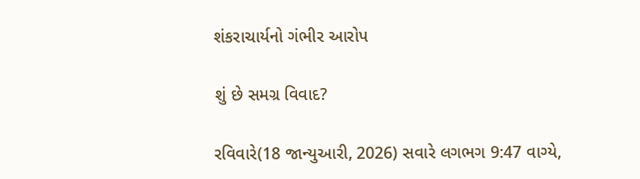શંકરાચાર્યનો ગંભીર આરોપ

શું છે સમગ્ર વિવાદ?

રવિવારે(18 જાન્યુઆરી, 2026) સવારે લગભગ 9:47 વાગ્યે,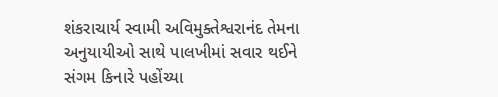શંકરાચાર્ય સ્વામી અવિમુક્તેશ્વરાનંદ તેમના અનુયાયીઓ સાથે પાલખીમાં સવાર થઈને સંગમ કિનારે પહોંચ્યા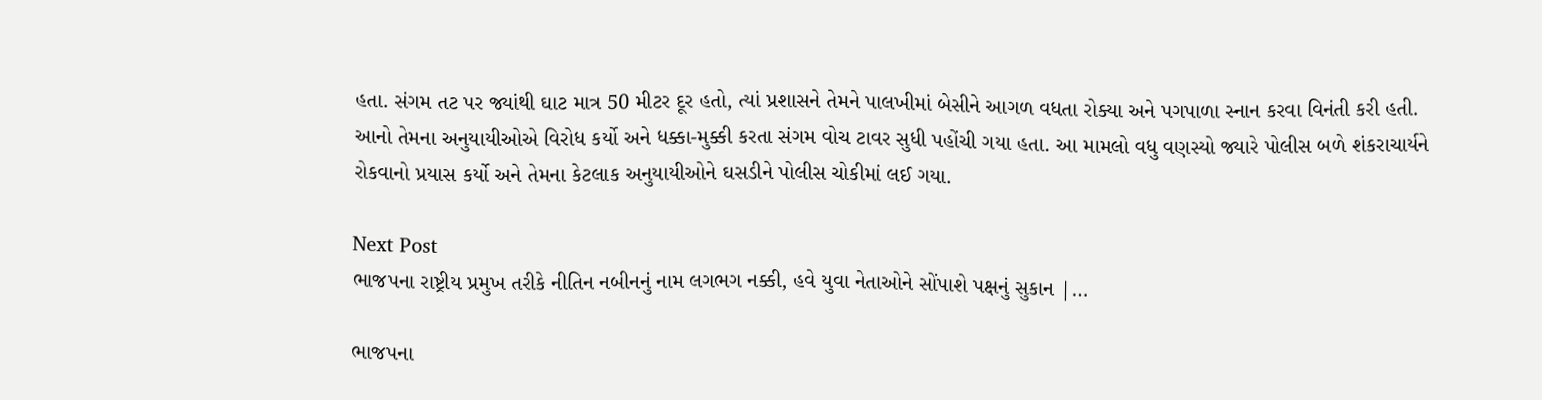હતા. સંગમ તટ પર જ્યાંથી ઘાટ માત્ર 50 મીટર દૂર હતો, ત્યાં પ્રશાસને તેમને પાલખીમાં બેસીને આગળ વધતા રોક્યા અને પગપાળા સ્નાન કરવા વિનંતી કરી હતી. આનો તેમના અનુયાયીઓએ વિરોધ કર્યો અને ધક્કા-મુક્કી કરતા સંગમ વોચ ટાવર સુધી પહોંચી ગયા હતા. આ મામલો વધુ વણસ્યો જ્યારે પોલીસ બળે શંકરાચાર્યને રોકવાનો પ્રયાસ કર્યો અને તેમના કેટલાક અનુયાયીઓને ઘસડીને પોલીસ ચોકીમાં લઈ ગયા.

Next Post
ભાજપના રાષ્ટ્રીય પ્રમુખ તરીકે નીતિન નબીનનું નામ લગભગ નક્કી, હવે યુવા નેતાઓને સોંપાશે પક્ષનું સુકાન |…

ભાજપના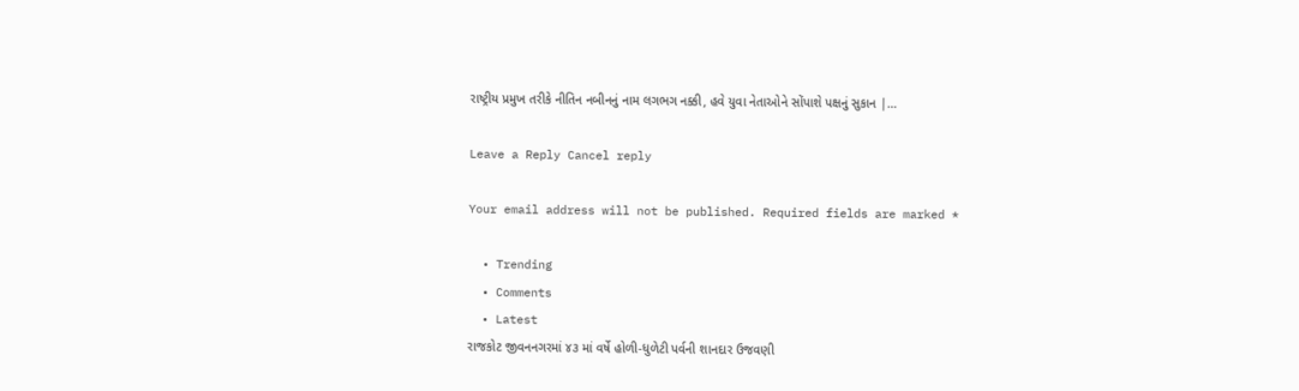રાષ્ટ્રીય પ્રમુખ તરીકે નીતિન નબીનનું નામ લગભગ નક્કી, હવે યુવા નેતાઓને સોંપાશે પક્ષનું સુકાન |…

Leave a Reply Cancel reply

Your email address will not be published. Required fields are marked *

  • Trending
  • Comments
  • Latest
રાજકોટ જીવનનગરમાં ૪૩ માં વર્ષે હોળી-ધુળેટી પર્વની શાનદાર ઉજવણી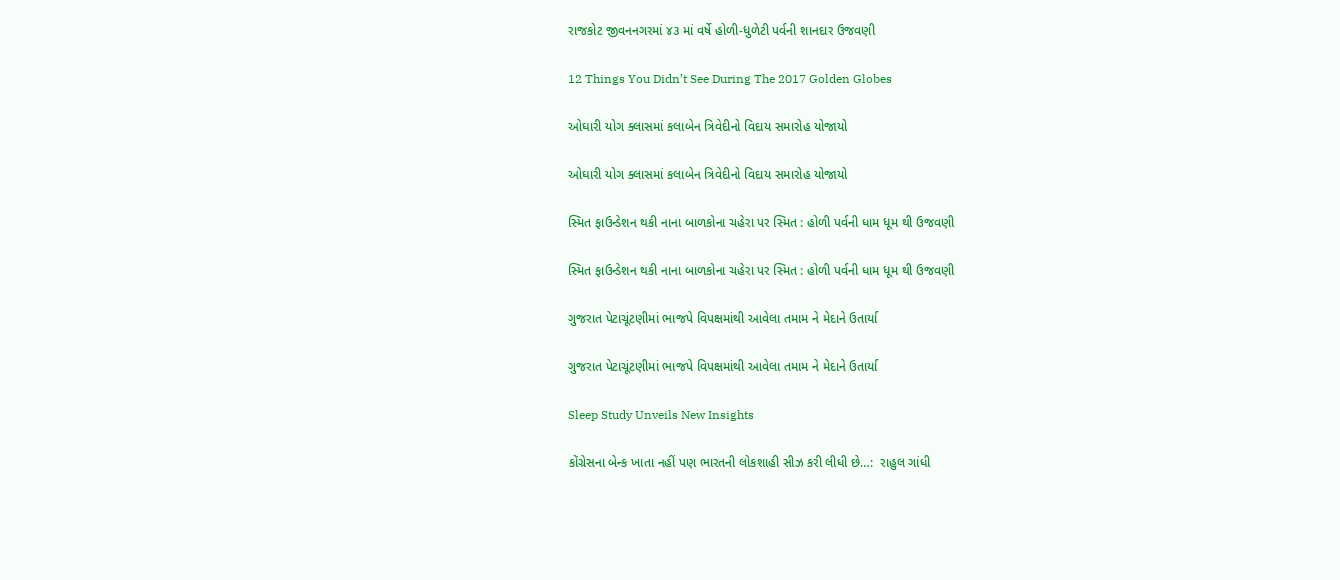રાજકોટ જીવનનગરમાં ૪૩ માં વર્ષે હોળી-ધુળેટી પર્વની શાનદાર ઉજવણી

12 Things You Didn’t See During The 2017 Golden Globes

ઓઘારી યોગ ક્લાસમાં કલાબેન ત્રિવેદીનો વિદાય સમારોહ યોજાયો

ઓઘારી યોગ ક્લાસમાં કલાબેન ત્રિવેદીનો વિદાય સમારોહ યોજાયો

સ્મિત ફાઉન્ડેશન થકી નાના બાળકોના ચહેરા પર સ્મિત : હોળી પર્વની ધામ ધૂમ થી ઉજવણી

સ્મિત ફાઉન્ડેશન થકી નાના બાળકોના ચહેરા પર સ્મિત : હોળી પર્વની ધામ ધૂમ થી ઉજવણી

ગુજરાત પેટાચૂંટણીમાં ભાજપે વિપક્ષમાંથી આવેલા તમામ ને મેદાને ઉતાર્યા

ગુજરાત પેટાચૂંટણીમાં ભાજપે વિપક્ષમાંથી આવેલા તમામ ને મેદાને ઉતાર્યા

Sleep Study Unveils New Insights

કોંગ્રેસના બેન્ક ખાતા નહીં પણ ભારતની લોકશાહી સીઝ કરી લીધી છે…:  રાહુલ ગાંધી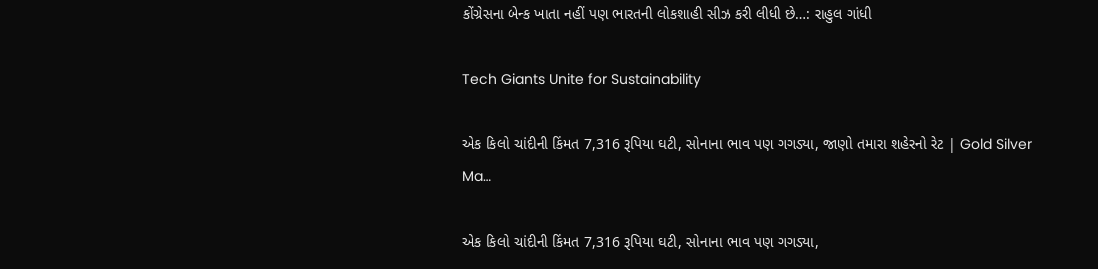કોંગ્રેસના બેન્ક ખાતા નહીં પણ ભારતની લોકશાહી સીઝ કરી લીધી છે…: રાહુલ ગાંધી

Tech Giants Unite for Sustainability

એક કિલો ચાંદીની કિંમત 7,316 રૂપિયા ઘટી, સોનાના ભાવ પણ ગગડ્યા, જાણો તમારા શહેરનો રેટ | Gold Silver Ma…

એક કિલો ચાંદીની કિંમત 7,316 રૂપિયા ઘટી, સોનાના ભાવ પણ ગગડ્યા,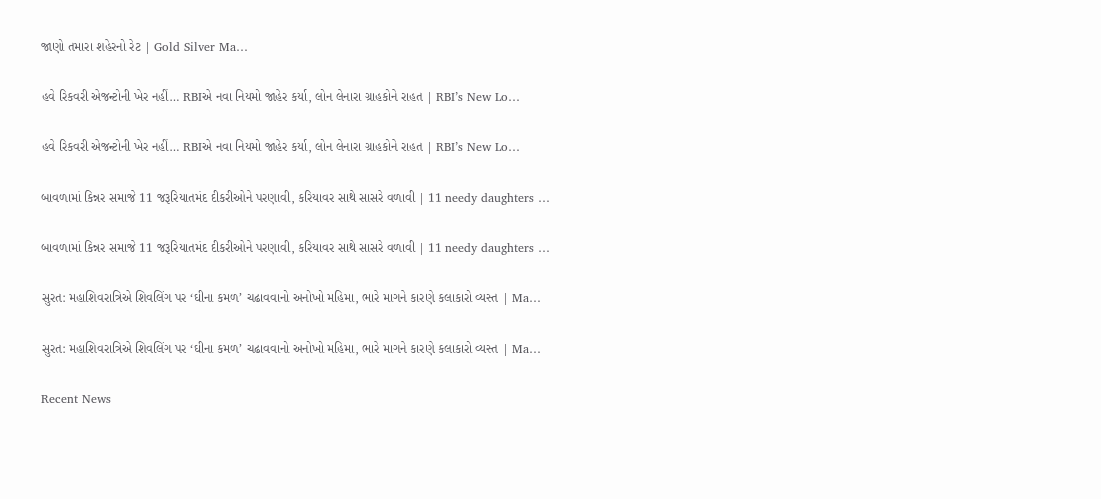જાણો તમારા શહેરનો રેટ | Gold Silver Ma…

હવે રિકવરી એજન્ટોની ખેર નહીં… RBIએ નવા નિયમો જાહેર કર્યા, લોન લેનારા ગ્રાહકોને રાહત | RBI’s New Lo…

હવે રિકવરી એજન્ટોની ખેર નહીં… RBIએ નવા નિયમો જાહેર કર્યા, લોન લેનારા ગ્રાહકોને રાહત | RBI’s New Lo…

બાવળામાં કિન્નર સમાજે 11 જરૂરિયાતમંદ દીકરીઓને પરણાવી, કરિયાવર સાથે સાસરે વળાવી | 11 needy daughters …

બાવળામાં કિન્નર સમાજે 11 જરૂરિયાતમંદ દીકરીઓને પરણાવી, કરિયાવર સાથે સાસરે વળાવી | 11 needy daughters …

સુરત: મહાશિવરાત્રિએ શિવલિંગ પર ‘ઘીના કમળ’ ચઢાવવાનો અનોખો મહિમા, ભારે માગને કારણે કલાકારો વ્યસ્ત | Ma…

સુરત: મહાશિવરાત્રિએ શિવલિંગ પર ‘ઘીના કમળ’ ચઢાવવાનો અનોખો મહિમા, ભારે માગને કારણે કલાકારો વ્યસ્ત | Ma…

Recent News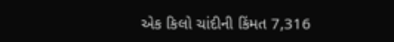એક કિલો ચાંદીની કિંમત 7,316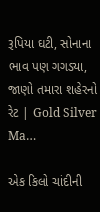રૂપિયા ઘટી, સોનાના ભાવ પણ ગગડ્યા, જાણો તમારા શહેરનો રેટ | Gold Silver Ma…

એક કિલો ચાંદીની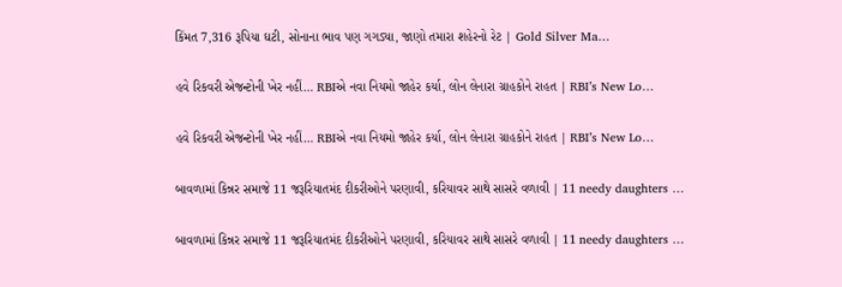કિંમત 7,316 રૂપિયા ઘટી, સોનાના ભાવ પણ ગગડ્યા, જાણો તમારા શહેરનો રેટ | Gold Silver Ma…

હવે રિકવરી એજન્ટોની ખેર નહીં… RBIએ નવા નિયમો જાહેર કર્યા, લોન લેનારા ગ્રાહકોને રાહત | RBI’s New Lo…

હવે રિકવરી એજન્ટોની ખેર નહીં… RBIએ નવા નિયમો જાહેર કર્યા, લોન લેનારા ગ્રાહકોને રાહત | RBI’s New Lo…

બાવળામાં કિન્નર સમાજે 11 જરૂરિયાતમંદ દીકરીઓને પરણાવી, કરિયાવર સાથે સાસરે વળાવી | 11 needy daughters …

બાવળામાં કિન્નર સમાજે 11 જરૂરિયાતમંદ દીકરીઓને પરણાવી, કરિયાવર સાથે સાસરે વળાવી | 11 needy daughters …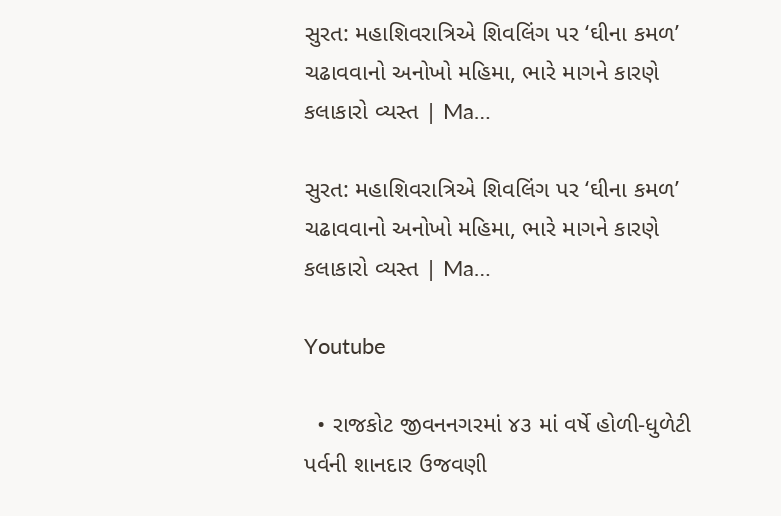સુરત: મહાશિવરાત્રિએ શિવલિંગ પર ‘ઘીના કમળ’ ચઢાવવાનો અનોખો મહિમા, ભારે માગને કારણે કલાકારો વ્યસ્ત | Ma…

સુરત: મહાશિવરાત્રિએ શિવલિંગ પર ‘ઘીના કમળ’ ચઢાવવાનો અનોખો મહિમા, ભારે માગને કારણે કલાકારો વ્યસ્ત | Ma…

Youtube

  • રાજકોટ જીવનનગરમાં ૪૩ માં વર્ષે હોળી-ધુળેટી પર્વની શાનદાર ઉજવણી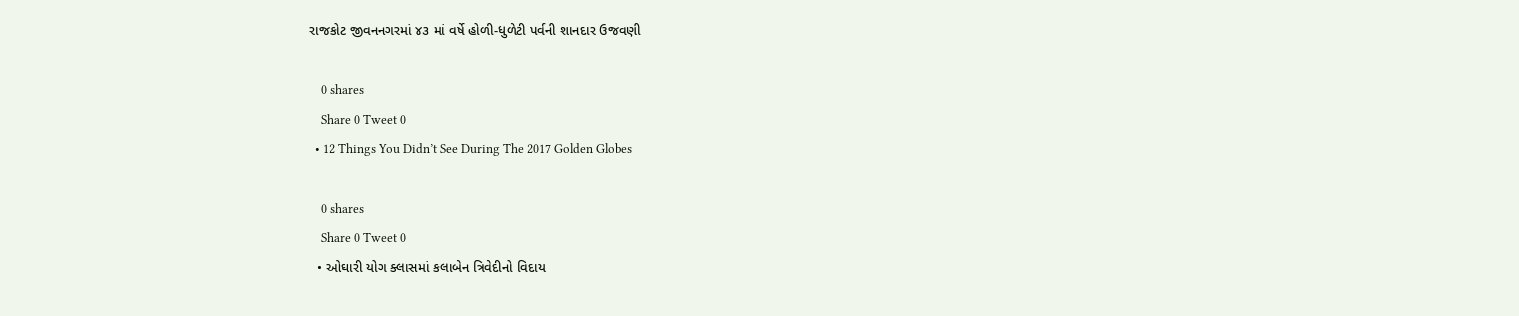રાજકોટ જીવનનગરમાં ૪૩ માં વર્ષે હોળી-ધુળેટી પર્વની શાનદાર ઉજવણી

    0 shares
    Share 0 Tweet 0
  • 12 Things You Didn’t See During The 2017 Golden Globes

    0 shares
    Share 0 Tweet 0
  • ઓઘારી યોગ ક્લાસમાં કલાબેન ત્રિવેદીનો વિદાય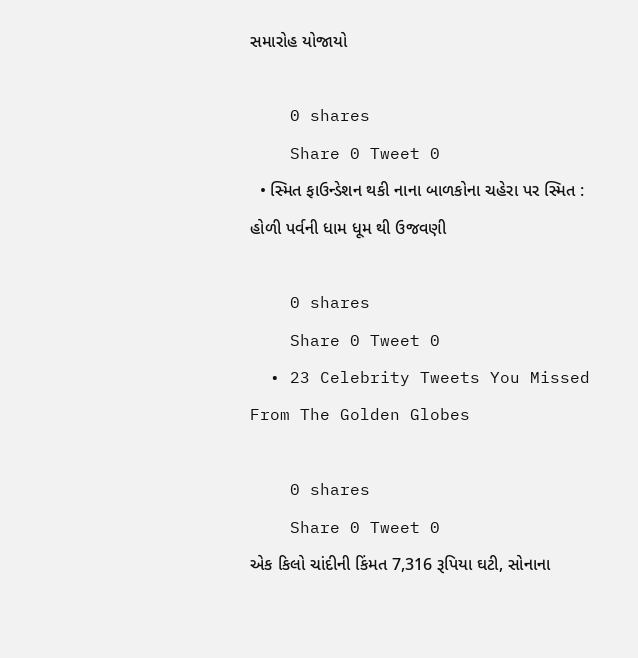સમારોહ યોજાયો

    0 shares
    Share 0 Tweet 0
  • સ્મિત ફાઉન્ડેશન થકી નાના બાળકોના ચહેરા પર સ્મિત : હોળી પર્વની ધામ ધૂમ થી ઉજવણી

    0 shares
    Share 0 Tweet 0
  • 23 Celebrity Tweets You Missed From The Golden Globes

    0 shares
    Share 0 Tweet 0
એક કિલો ચાંદીની કિંમત 7,316 રૂપિયા ઘટી, સોનાના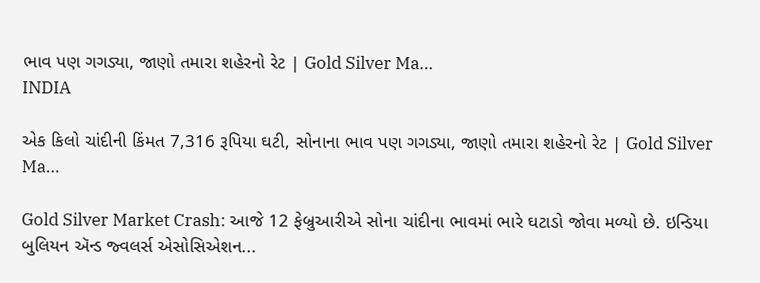ભાવ પણ ગગડ્યા, જાણો તમારા શહેરનો રેટ | Gold Silver Ma…
INDIA

એક કિલો ચાંદીની કિંમત 7,316 રૂપિયા ઘટી, સોનાના ભાવ પણ ગગડ્યા, જાણો તમારા શહેરનો રેટ | Gold Silver Ma…

Gold Silver Market Crash: આજે 12 ફેબ્રુઆરીએ સોના ચાંદીના ભાવમાં ભારે ઘટાડો જોવા મળ્યો છે. ઇન્ડિયા બુલિયન ઍન્ડ જ્વલર્સ એસોસિએશન...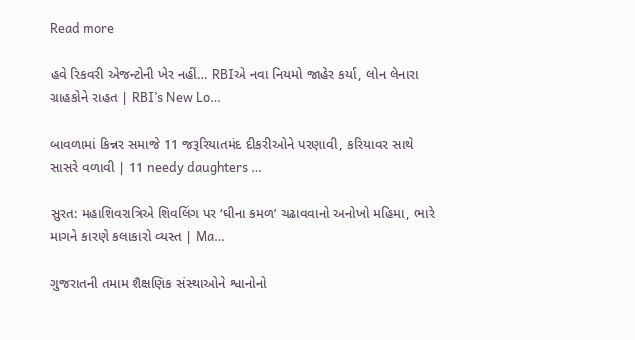Read more

હવે રિકવરી એજન્ટોની ખેર નહીં… RBIએ નવા નિયમો જાહેર કર્યા, લોન લેનારા ગ્રાહકોને રાહત | RBI’s New Lo…

બાવળામાં કિન્નર સમાજે 11 જરૂરિયાતમંદ દીકરીઓને પરણાવી, કરિયાવર સાથે સાસરે વળાવી | 11 needy daughters …

સુરત: મહાશિવરાત્રિએ શિવલિંગ પર ‘ઘીના કમળ’ ચઢાવવાનો અનોખો મહિમા, ભારે માગને કારણે કલાકારો વ્યસ્ત | Ma…

ગુજરાતની તમામ શૈક્ષણિક સંસ્થાઓને શ્વાનોનો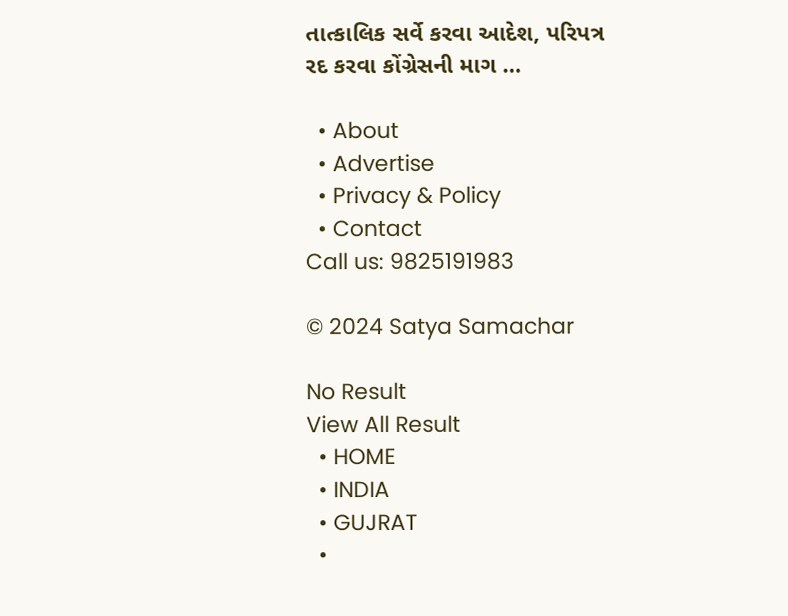તાત્કાલિક સર્વે કરવા આદેશ, પરિપત્ર રદ કરવા કોંગ્રેસની માગ …

  • About
  • Advertise
  • Privacy & Policy
  • Contact
Call us: 9825191983

© 2024 Satya Samachar

No Result
View All Result
  • HOME
  • INDIA
  • GUJRAT
  •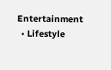Entertainment
  • Lifestyle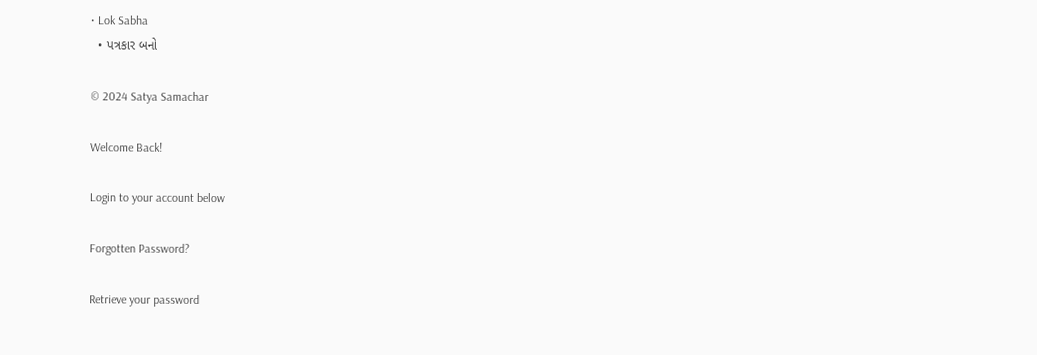• Lok Sabha
  • પત્રકાર બનો

© 2024 Satya Samachar

Welcome Back!

Login to your account below

Forgotten Password?

Retrieve your password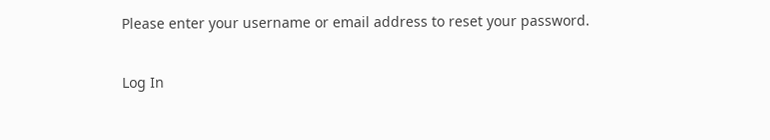Please enter your username or email address to reset your password.

Log In